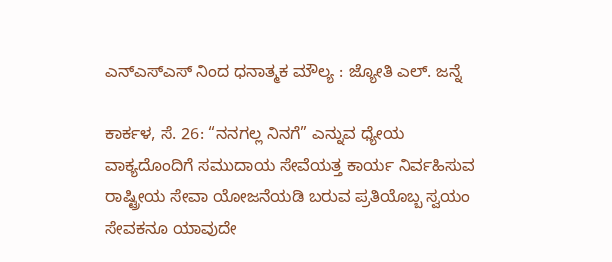ಎನ್ಎಸ್ಎಸ್ ನಿಂದ ಧನಾತ್ಮಕ ಮೌಲ್ಯ : ಜ್ಯೋತಿ ಎಲ್. ಜನ್ನೆ

ಕಾರ್ಕಳ, ಸೆ. 26: “ನನಗಲ್ಲ ನಿನಗೆ” ಎನ್ನುವ ಧ್ಯೇಯ ವಾಕ್ಯದೊಂದಿಗೆ ಸಮುದಾಯ ಸೇವೆಯತ್ತ ಕಾರ್ಯ ನಿರ್ವಹಿಸುವ ರಾಷ್ಟ್ರೀಯ ಸೇವಾ ಯೋಜನೆಯಡಿ ಬರುವ ಪ್ರತಿಯೊಬ್ಬ ಸ್ವಯಂ ಸೇವಕನೂ ಯಾವುದೇ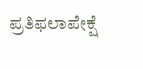ಪ್ರತಿಫಲಾಪೇಕ್ಷೆ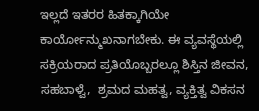ಇಲ್ಲದೆ ಇತರರ ಹಿತಕ್ಕಾಗಿಯೇ ಕಾರ್ಯೋನ್ಮುಖನಾಗಬೇಕು. ಈ ವ್ಯವಸ್ಥೆಯಲ್ಲಿ ಸಕ್ರಿಯರಾದ ಪ್ರತಿಯೊಬ್ಬರಲ್ಲೂ ಶಿಸ್ತಿನ ಜೀವನ, ಸಹಬಾಳ್ವೆ,  ಶ್ರಮದ ಮಹತ್ವ, ವ್ಯಕ್ತಿತ್ವ ವಿಕಸನ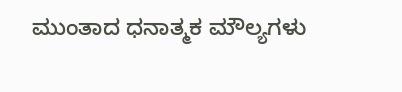ಮುಂತಾದ ಧನಾತ್ಮಕ ಮೌಲ್ಯಗಳು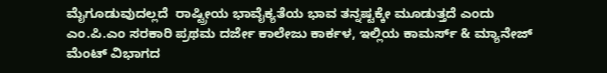ಮೈಗೂಡುವುದಲ್ಲದೆ  ರಾಷ್ಟ್ರೀಯ ಭಾವೈಕ್ಯತೆಯ ಭಾವ ತನ್ನಷ್ಟಕ್ಕೇ ಮೂಡುತ್ತದೆ ಎಂದು ಎಂ.ಪಿ.ಎಂ ಸರಕಾರಿ ಪ್ರಥಮ ದರ್ಜೇ ಕಾಲೇಜು ಕಾರ್ಕಳ, ಇಲ್ಲಿಯ ಕಾಮರ್ಸ್ & ಮ್ಯಾನೇಜ್ ಮೆಂಟ್ ವಿಭಾಗದ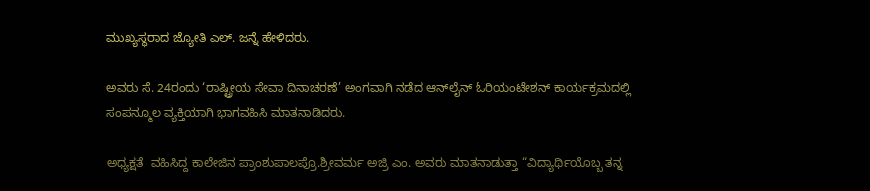ಮುಖ್ಯಸ್ಥರಾದ ಜ್ಯೋತಿ ಎಲ್. ಜನ್ನೆ ಹೇಳಿದರು.

ಅವರು ಸೆ. 24ರಂದು ‘ರಾಷ್ಟ್ರೀಯ ಸೇವಾ ದಿನಾಚರಣೆ’ ಅಂಗವಾಗಿ ನಡೆದ ಆನ್‍ಲೈನ್ ಓರಿಯಂಟೇಶನ್ ಕಾರ್ಯಕ್ರಮದಲ್ಲಿ ಸಂಪನ್ಮೂಲ ವ್ಯಕ್ತಿಯಾಗಿ ಭಾಗವಹಿಸಿ ಮಾತನಾಡಿದರು.

ಅಧ್ಯಕ್ಷತೆ  ವಹಿಸಿದ್ದ ಕಾಲೇಜಿನ ಪ್ರಾಂಶುಪಾಲಪ್ರೊ.ಶ್ರೀವರ್ಮ ಅಜ್ರಿ ಎಂ. ಅವರು ಮಾತನಾಡುತ್ತಾ “ವಿದ್ಯಾರ್ಥಿಯೊಬ್ಬ ತನ್ನ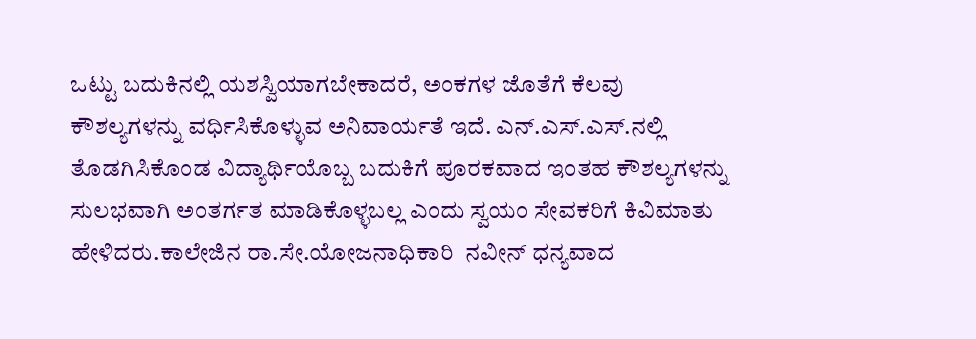ಒಟ್ಟು ಬದುಕಿನಲ್ಲಿ ಯಶಸ್ವಿಯಾಗಬೇಕಾದರೆ, ಅಂಕಗಳ ಜೊತೆಗೆ ಕೆಲವು ಕೌಶಲ್ಯಗಳನ್ನು ವರ್ಧಿಸಿಕೊಳ್ಳುವ ಅನಿವಾರ್ಯತೆ ಇದೆ. ಎನ್.ಎಸ್.ಎಸ್.ನಲ್ಲಿ ತೊಡಗಿಸಿಕೊಂಡ ವಿದ್ಯಾರ್ಥಿಯೊಬ್ಬ ಬದುಕಿಗೆ ಪೂರಕವಾದ ಇಂತಹ ಕೌಶಲ್ಯಗಳನ್ನು ಸುಲಭವಾಗಿ ಅಂತರ್ಗತ ಮಾಡಿಕೊಳ್ಳಬಲ್ಲ ಎಂದು ಸ್ವಯಂ ಸೇವಕರಿಗೆ ಕಿವಿಮಾತು ಹೇಳಿದರು.ಕಾಲೇಜಿನ ರಾ.ಸೇ.ಯೋಜನಾಧಿಕಾರಿ  ನವೀನ್ ಧನ್ಯವಾದ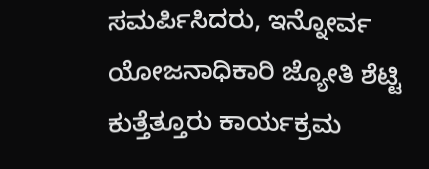ಸಮರ್ಪಿಸಿದರು, ಇನ್ನೋರ್ವ ಯೋಜನಾಧಿಕಾರಿ ಜ್ಯೋತಿ ಶೆಟ್ಟಿ ಕುತ್ತೆತ್ತೂರು ಕಾರ್ಯಕ್ರಮ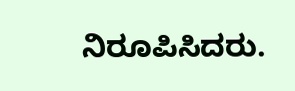ನಿರೂಪಿಸಿದರು.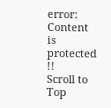error: Content is protected !!
Scroll to Top